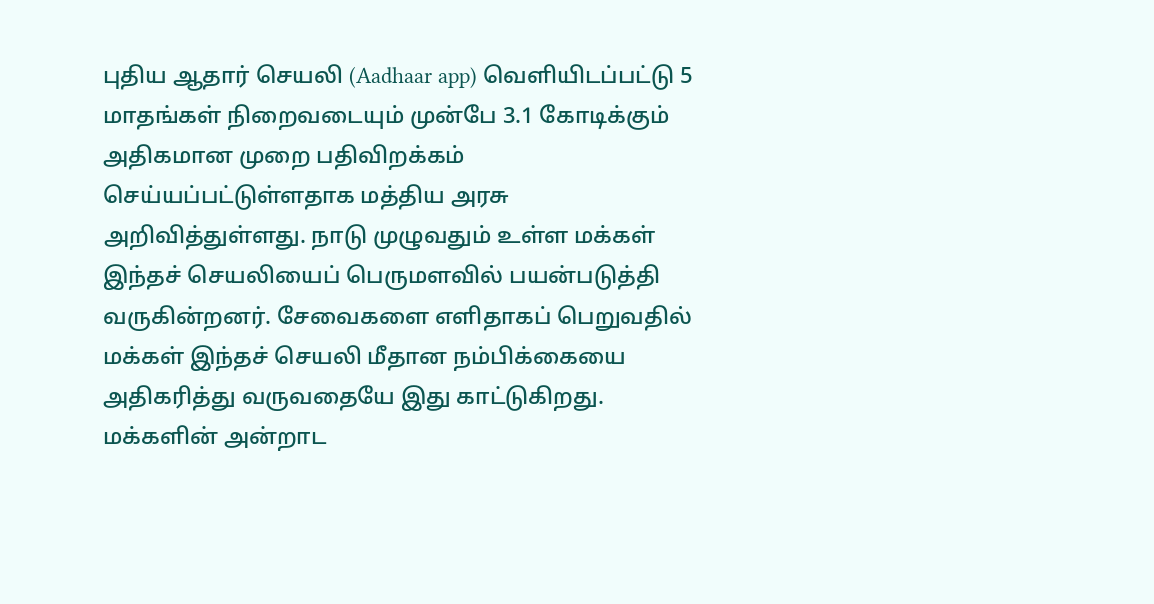புதிய ஆதார் செயலி (Aadhaar app) வெளியிடப்பட்டு 5 மாதங்கள் நிறைவடையும் முன்பே 3.1 கோடிக்கும் அதிகமான முறை பதிவிறக்கம் செய்யப்பட்டுள்ளதாக மத்திய அரசு அறிவித்துள்ளது. நாடு முழுவதும் உள்ள மக்கள் இந்தச் செயலியைப் பெருமளவில் பயன்படுத்தி வருகின்றனர். சேவைகளை எளிதாகப் பெறுவதில் மக்கள் இந்தச் செயலி மீதான நம்பிக்கையை அதிகரித்து வருவதையே இது காட்டுகிறது. மக்களின் அன்றாட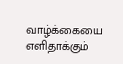வாழ்க்கையை எளிதாக்கும்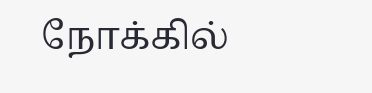நோக்கில்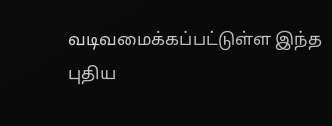வடிவமைக்கப்பட்டுள்ள இந்த புதிய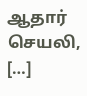ஆதார் செயலி, […]